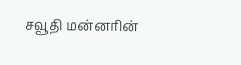சவூதி மன்னரின்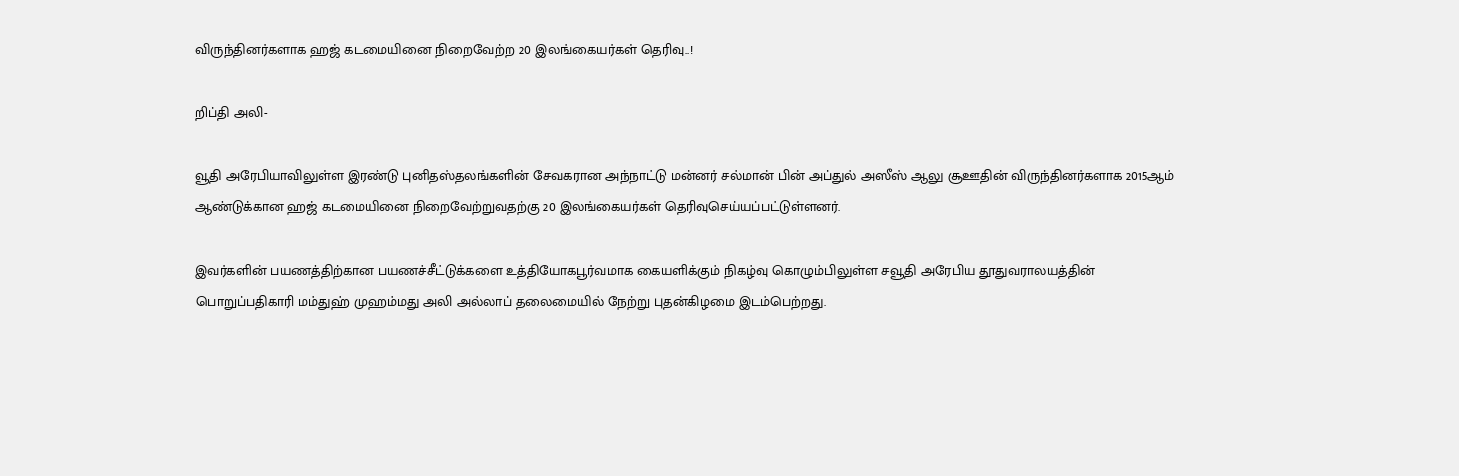விருந்தினர்களாக ஹஜ் கடமையினை நிறைவேற்ற 20 இலங்கையர்கள் தெரிவு..!

றிப்தி அலி-

வூதி அரேபியாவிலுள்ள இரண்டு புனிதஸ்தலங்களின் சேவகரான அந்நாட்டு மன்னர் சல்மான் பின் அப்துல் அஸீஸ் ஆலு சூஊதின் விருந்தினர்களாக 2015ஆம் ஆண்டுக்கான ஹஜ் கடமையினை நிறைவேற்றுவதற்கு 20 இலங்கையர்கள் தெரிவுசெய்யப்பட்டுள்ளனர்.

இவர்களின் பயணத்திற்கான பயணச்சீட்டுக்களை உத்தியோகபூர்வமாக கையளிக்கும் நிகழ்வு கொழும்பிலுள்ள சவூதி அரேபிய தூதுவராலயத்தின் பொறுப்பதிகாரி மம்துஹ் முஹம்மது அலி அல்லாப் தலைமையில் நேற்று புதன்கிழமை இடம்பெற்றது.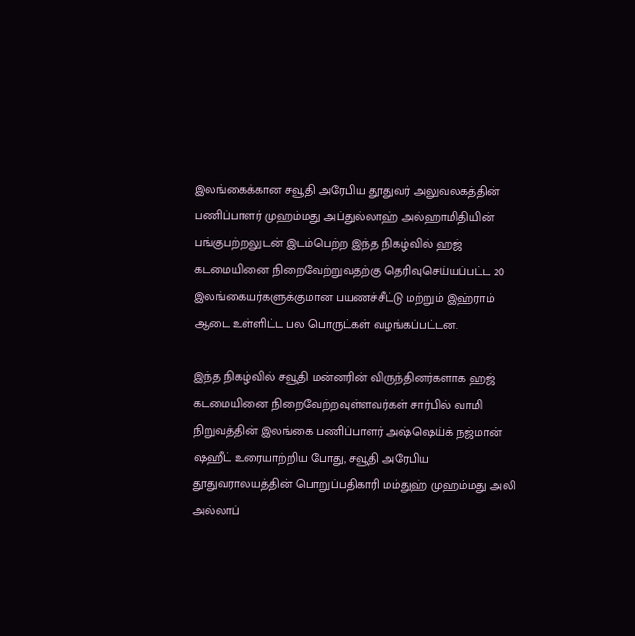இலங்கைக்கான சவூதி அரேபிய தூதுவர் அலுவலகத்தின் பணிப்பாளர் முஹம்மது அப்துல்லாஹ் அல்ஹாமிதியின் பங்குபற்றலுடன் இடம்பெற்ற இந்த நிகழ்வில் ஹஜ் கடமையினை நிறைவேற்றுவதற்கு தெரிவுசெய்யப்பட்ட 20 இலங்கையர்களுக்குமான பயணச்சீட்டு மற்றும் இஹ்ராம் ஆடை உள்ளிட்ட பல பொருட்கள் வழங்கப்பட்டன.

இந்த நிகழ்வில் சவூதி மன்னரின் விருந்தினர்களாக ஹஜ் கடமையினை நிறைவேற்றவுள்ளவர்கள் சார்பில் வாமி நிறுவத்தின் இலங்கை பணிப்பாளர் அஷ்ஷெய்க் நஜ்மான் ஷஹீட் உரையாற்றிய போது, சவூதி அரேபிய தூதுவராலயத்தின் பொறுப்பதிகாரி மம்துஹ் முஹம்மது அலி அல்லாப்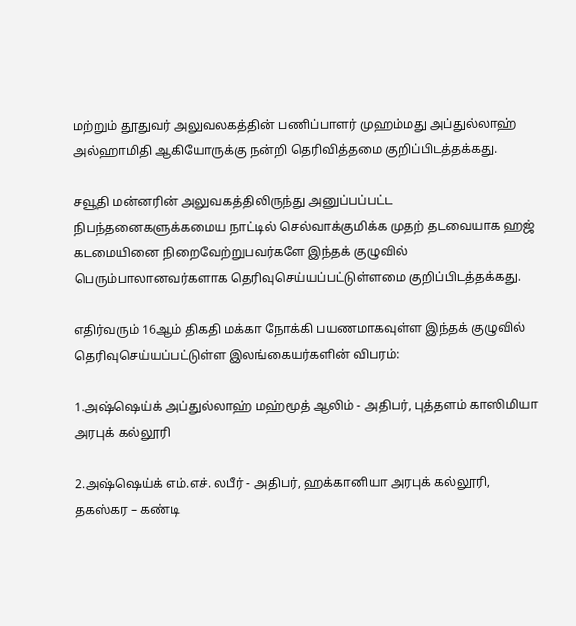மற்றும் தூதுவர் அலுவலகத்தின் பணிப்பாளர் முஹம்மது அப்துல்லாஹ் அல்ஹாமிதி ஆகியோருக்கு நன்றி தெரிவித்தமை குறிப்பிடத்தக்கது.

சவூதி மன்னரின் அலுவகத்திலிருந்து அனுப்பப்பட்ட நிபந்தனைகளுக்கமைய நாட்டில் செல்வாக்குமிக்க முதற் தடவையாக ஹஜ் கடமையினை நிறைவேற்றுபவர்களே இந்தக் குழுவில் பெரும்பாலானவர்களாக தெரிவுசெய்யப்பட்டுள்ளமை குறிப்பிடத்தக்கது.

எதிர்வரும் 16ஆம் திகதி மக்கா நோக்கி பயணமாகவுள்ள இந்தக் குழுவில் தெரிவுசெய்யப்பட்டுள்ள இலங்கையர்களின் விபரம்:

1.அஷ்ஷெய்க் அப்துல்லாஹ் மஹ்மூத் ஆலிம் - அதிபர், புத்தளம் காஸிமியா அரபுக் கல்லூரி

2.அஷ்ஷெய்க் எம்.எச். லபீர் - அதிபர், ஹக்கானியா அரபுக் கல்லூரி, தகஸ்கர – கண்டி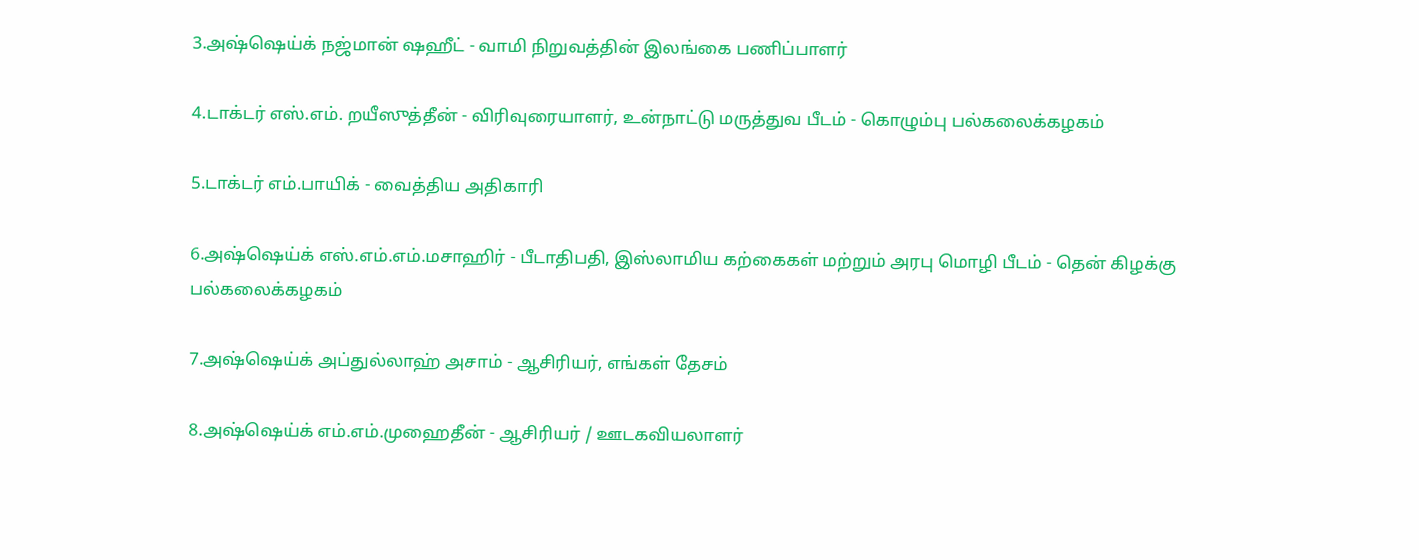3.அஷ்ஷெய்க் நஜ்மான் ஷஹீட் - வாமி நிறுவத்தின் இலங்கை பணிப்பாளர்

4.டாக்டர் எஸ்.எம். றயீஸுத்தீன் - விரிவுரையாளர், உன்நாட்டு மருத்துவ பீடம் - கொழும்பு பல்கலைக்கழகம்

5.டாக்டர் எம்.பாயிக் - வைத்திய அதிகாரி

6.அஷ்ஷெய்க் எஸ்.எம்.எம்.மசாஹிர் - பீடாதிபதி, இஸ்லாமிய கற்கைகள் மற்றும் அரபு மொழி பீடம் - தென் கிழக்கு பல்கலைக்கழகம்

7.அஷ்ஷெய்க் அப்துல்லாஹ் அசாம் - ஆசிரியர், எங்கள் தேசம்

8.அஷ்ஷெய்க் எம்.எம்.முஹைதீன் - ஆசிரியர் / ஊடகவியலாளர்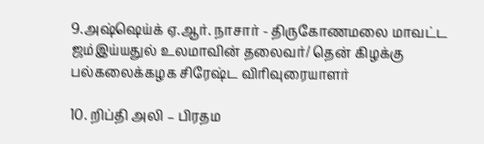9.அஷ்ஷெய்க் ஏ.ஆர். நாசார் - திருகோணமலை மாவட்ட ஜம்இய்யதுல் உலமாவின் தலைவர்/ தென் கிழக்கு பல்கலைக்கழக சிரேஷ்ட விரிவுரையாளர்

10. றிப்தி அலி – பிரதம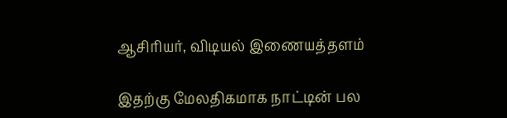ஆசிரியர், விடியல் இணையத்தளம்

இதற்கு மேலதிகமாக நாட்டின் பல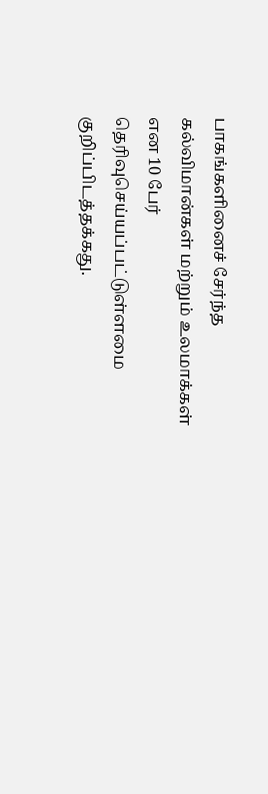பாகங்களினைச் சேர்ந்த கல்விமான்கள் மற்றும் உலமாக்கள் என 10 பேர் தெரிவுசெய்யப்பட்டுள்ளமை குறிப்பிடத்தக்கது.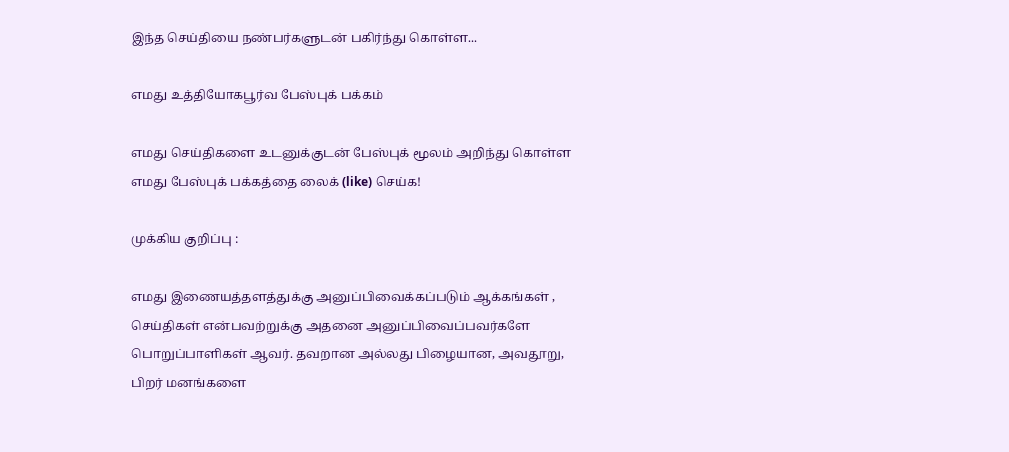இந்த செய்தியை நண்பர்களுடன் பகிர்ந்து கொள்ள...

எமது உத்தியோகபூர்வ பேஸ்புக் பக்கம்

எமது செய்திகளை உடனுக்குடன் பேஸ்புக் மூலம் அறிந்து கொள்ள எமது பேஸ்புக் பக்கத்தை லைக் (like) செய்க!

முக்கிய குறிப்பு :

எமது இணையத்தளத்துக்கு அனுப்பிவைக்கப்படும் ஆக்கங்கள் , செய்திகள் என்பவற்றுக்கு அதனை அனுப்பிவைப்பவர்களே பொறுப்பாளிகள் ஆவர். தவறான அல்லது பிழையான, அவதூறு, பிறர் மனங்களை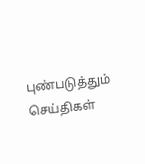புண்படுத்தும் செய்திகள்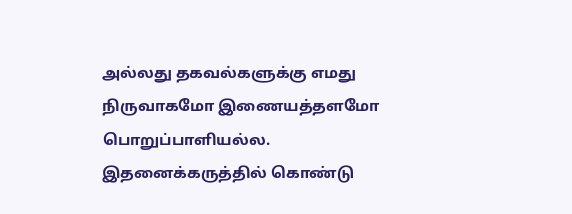அல்லது தகவல்களுக்கு எமது நிருவாகமோ இணையத்தளமோ பொறுப்பாளியல்ல. இதனைக்கருத்தில் கொண்டு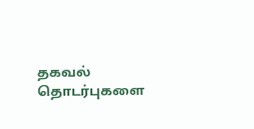தகவல் தொடர்புகளை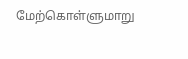மேற்கொள்ளுமாறு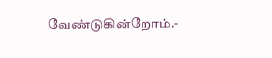வேண்டுகின்றோம்.-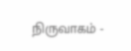நிருவாகம் -